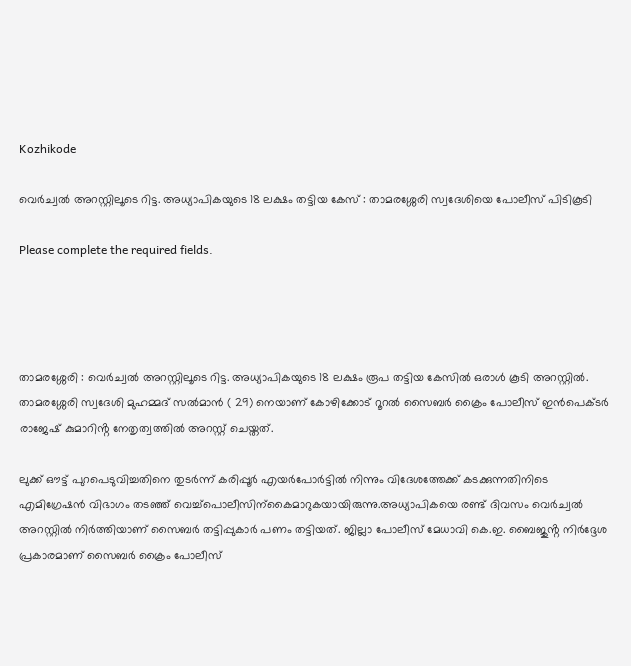Kozhikode

വെർച്വൽ അറസ്റ്റിലൂടെ റിട്ട. അധ്യാപികയുടെ 18 ലക്ഷം തട്ടിയ കേസ് : താമരശ്ശേരി സ്വദേശിയെ പോലീസ് പിടികൂടി

Please complete the required fields.




താമരശ്ശേരി : വെർച്വൽ അറസ്റ്റിലൂടെ റിട്ട. അധ്യാപികയുടെ 18 ലക്ഷം രൂപ തട്ടിയ കേസിൽ ഒരാൾ കൂടി അറസ്റ്റിൽ. താമരശ്ശേരി സ്വദേശി മുഹമ്മദ് സൽമാൻ ( 29) നെയാണ് കോഴിക്കോട് റൂറൽ സൈബർ ക്രൈം പോലീസ് ഇൻപെക്ടർ രാജേഷ് കുമാറിൻ്റ നേതൃത്വത്തിൽ അറസ്റ്റ് ചെയ്തത്.

ലുക്ക് ഔട്ട് പുറപെടുവിച്ചതിനെ തുടർന്ന് കരിപ്പൂർ എയർപോർട്ടിൽ നിന്നും വിദേശത്തേക്ക് കടക്കുന്നതിനിടെ എമിഗ്രേഷൻ വിഭാഗം തടഞ്ഞ് വെച്ച്പൊലീസിന്കൈമാറുകയായിരുന്നു.അധ്യാപികയെ രണ്ട് ദിവസം വെർച്വൽ അറസ്റ്റിൽ നിർത്തിയാണ് സൈബർ തട്ടിപ്പുകാർ പണം തട്ടിയത്. ജില്ലാ പോലീസ് മേധാവി കെ.ഇ. ബൈജുൻ്റ നിർദ്ദേശ പ്രകാരമാണ് സൈബർ ക്രൈം പോലീസ്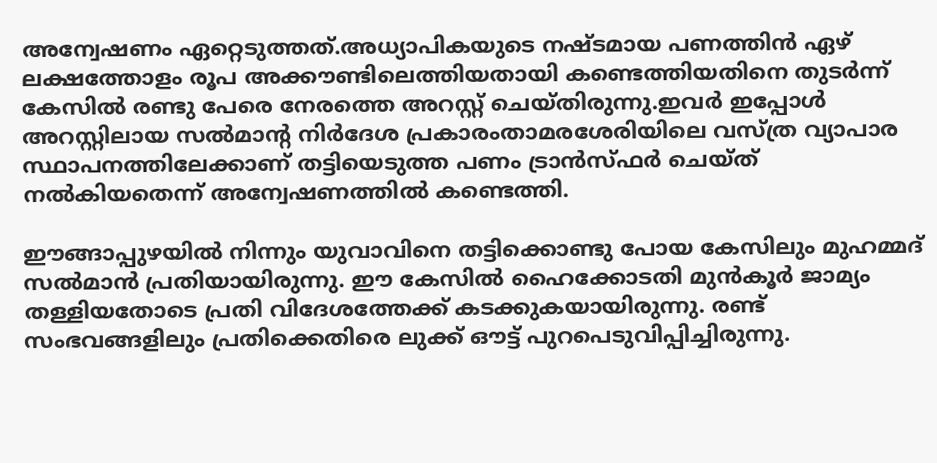അന്വേഷണം ഏറ്റെടുത്തത്.അധ്യാപികയുടെ നഷ്ടമായ പണത്തിൻ ഏഴ് ലക്ഷത്തോളം രൂപ അക്കൗണ്ടിലെത്തിയതായി കണ്ടെത്തിയതിനെ തുടർന്ന് കേസിൽ രണ്ടു പേരെ നേരത്തെ അറസ്റ്റ് ചെയ്തിരുന്നു.ഇവർ ഇപ്പോൾ അറസ്റ്റിലായ സൽമാൻ്റ നിർദേശ പ്രകാരംതാമരശേരിയിലെ വസ്ത്ര വ്യാപാര സ്ഥാപനത്തിലേക്കാണ് തട്ടിയെടുത്ത പണം ട്രാൻസ്ഫർ ചെയ്ത് നൽകിയതെന്ന് അന്വേഷണത്തിൽ കണ്ടെത്തി.

ഈങ്ങാപ്പുഴയിൽ നിന്നും യുവാവിനെ തട്ടിക്കൊണ്ടു പോയ കേസിലും മുഹമ്മദ് സൽമാൻ പ്രതിയായിരുന്നു. ഈ കേസിൽ ഹൈക്കോടതി മുൻകൂർ ജാമ്യം തള്ളിയതോടെ പ്രതി വിദേശത്തേക്ക് കടക്കുകയായിരുന്നു. രണ്ട് സംഭവങ്ങളിലും പ്രതിക്കെതിരെ ലുക്ക് ഔട്ട് പുറപെടുവിപ്പിച്ചിരുന്നു.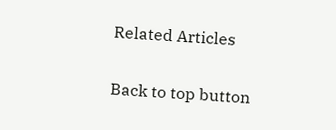Related Articles

Back to top button